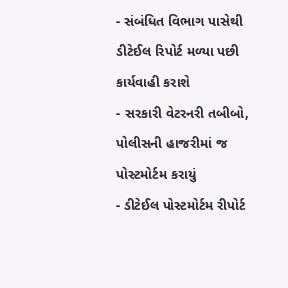- સંબંધિત વિભાગ પાસેથી ડીટેઈલ રિપોર્ટ મળ્યા પછી કાર્યવાહી કરાશે
- સરકારી વેટરનરી તબીબો, પોલીસની હાજરીમાં જ પોસ્ટમોર્ટમ કરાયું
- ડીટેઈલ પોસ્ટમોર્ટમ રીપોર્ટ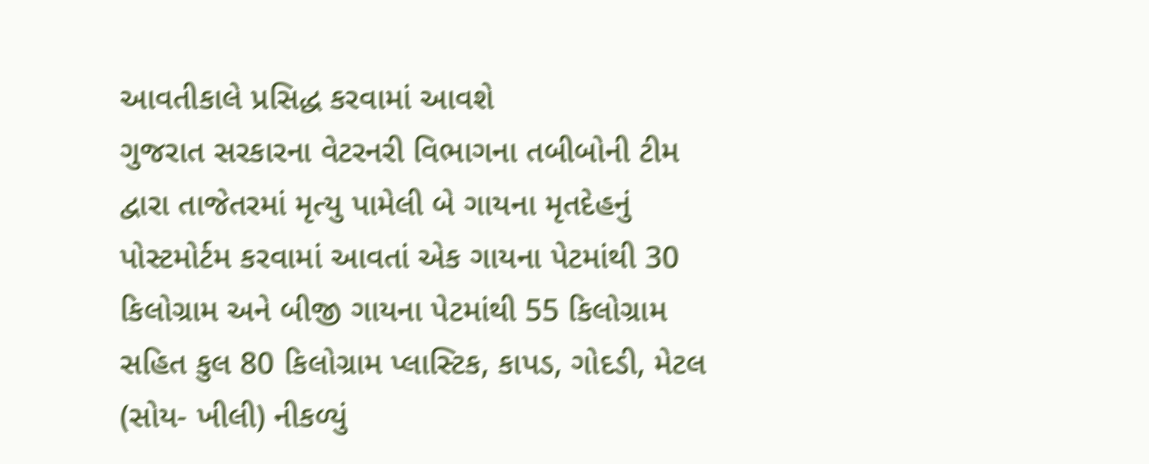આવતીકાલે પ્રસિદ્ધ કરવામાં આવશે
ગુજરાત સરકારના વેટરનરી વિભાગના તબીબોની ટીમ દ્વારા તાજેતરમાં મૃત્યુ પામેલી બે ગાયના મૃતદેહનું પોસ્ટમોર્ટમ કરવામાં આવતાં એક ગાયના પેટમાંથી 30 કિલોગ્રામ અને બીજી ગાયના પેટમાંથી 55 કિલોગ્રામ સહિત કુલ 80 કિલોગ્રામ પ્લાસ્ટિક, કાપડ, ગોદડી, મેટલ (સોય- ખીલી) નીકળ્યું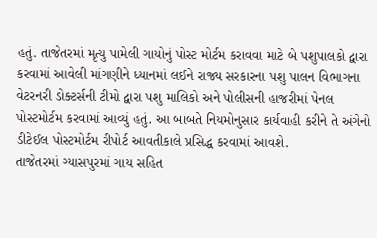હતું. તાજેતરમાં મૃત્યુ પામેલી ગાયોનું પોસ્ટ મોર્ટમ કરાવવા માટે બે પશુપાલકો દ્વારા કરવામાં આવેલી માંગણીને ધ્યાનમાં લઈને રાજ્ય સરકારના પશુ પાલન વિભાગના વેટરનરી ડોક્ટર્સની ટીમો દ્વારા પશુ માલિકો અને પોલીસની હાજરીમાં પેનલ પોસ્ટમોર્ટમ કરવામાં આવ્યું હતું. આ બાબતે નિયમોનુસાર કાર્યવાહી કરીને તે અંગેનો ડીટેઈલ પોસ્ટમોર્ટમ રીપોર્ટ આવતીકાલે પ્રસિદ્ધ કરવામાં આવશે.
તાજેતરમાં ગ્યાસપુરમાં ગાય સહિત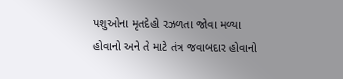પશુઓના મૃતદેહો રઝળતા જોવા મળ્યા હોવાનો અને તે માટે તંત્ર જવાબદાર હોવાનો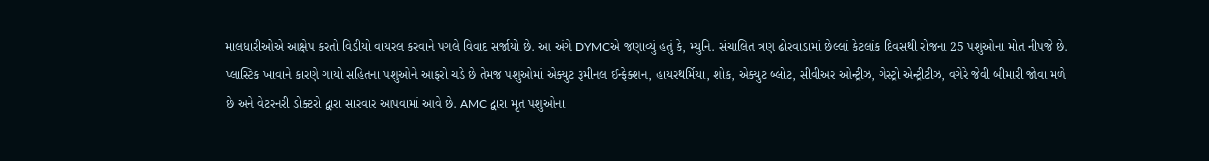માલધારીઓએ આક્ષેપ કરતો વિડીયો વાયરલ કરવાને પગલે વિવાદ સર્જાયો છે. આ અંગે DYMCએ જણાવ્યું હતું કે, મ્યુનિ. સંચાલિત ત્રણ ઢોરવાડામાં છેલ્લાં કેટલાંક દિવસથી રોજના 25 પશુઓના મોત નીપજે છે. પ્લાસ્ટિક ખાવાને કારણે ગાયો સહિતના પશુઓને આફરો ચડે છે તેમજ પશુઓમાં એક્યુટ રૂમીનલ ઈન્ફેક્શન, હાયરથર્મિયા, શોક, એક્યુટ બ્લોટ, સીવીઅર ઓન્ટ્રીઝ, ગેસ્ટ્રો એન્ટ્રીટીઝ, વગેરે જેવી બીમારી જોવા મળે છે અને વેટરનરી ડોક્ટરો દ્વારા સારવાર આપવામાં આવે છે. AMC દ્વારા મૃત પશુઓના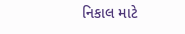નિકાલ માટે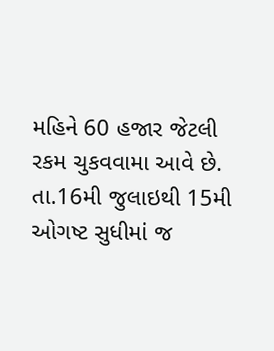મહિને 60 હજાર જેટલી રકમ ચુકવવામા આવે છે. તા.16મી જુલાઇથી 15મી ઓગષ્ટ સુધીમાં જ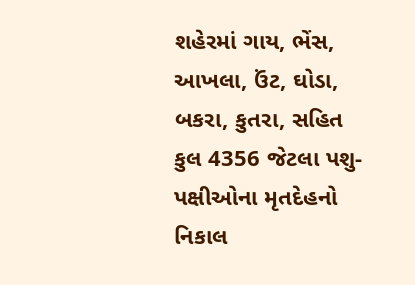શહેરમાં ગાય, ભેંસ, આખલા, ઉંટ, ઘોડા, બકરા, કુતરા, સહિત કુલ 4356 જેટલા પશુ- પક્ષીઓના મૃતદેહનો નિકાલ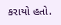કરાયો હતો.